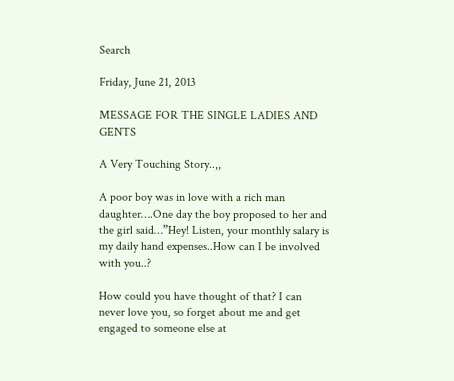Search

Friday, June 21, 2013

MESSAGE FOR THE SINGLE LADIES AND GENTS

A Very Touching Story..,,

A poor boy was in love with a rich man daughter….One day the boy proposed to her and the girl said…”Hey! Listen, your monthly salary is my daily hand expenses..How can I be involved with you..?

How could you have thought of that? I can never love you, so forget about me and get engaged to someone else at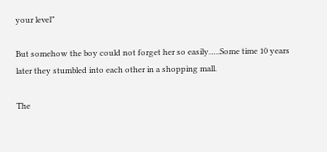your level”

But somehow the boy could not forget her so easily…..Some time 10 years later they stumbled into each other in a shopping mall.

The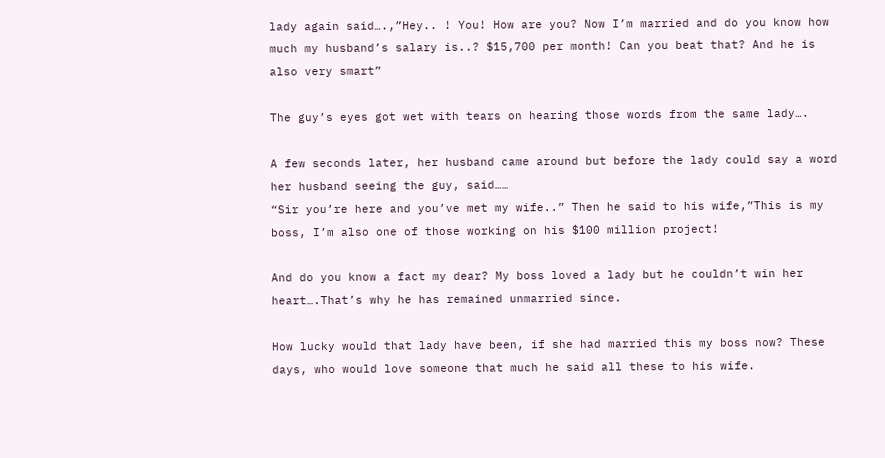lady again said….,”Hey.. ! You! How are you? Now I’m married and do you know how much my husband’s salary is..? $15,700 per month! Can you beat that? And he is also very smart”

The guy’s eyes got wet with tears on hearing those words from the same lady….

A few seconds later, her husband came around but before the lady could say a word her husband seeing the guy, said……
“Sir you’re here and you’ve met my wife..” Then he said to his wife,”This is my boss, I’m also one of those working on his $100 million project!

And do you know a fact my dear? My boss loved a lady but he couldn’t win her heart….That’s why he has remained unmarried since.

How lucky would that lady have been, if she had married this my boss now? These days, who would love someone that much he said all these to his wife.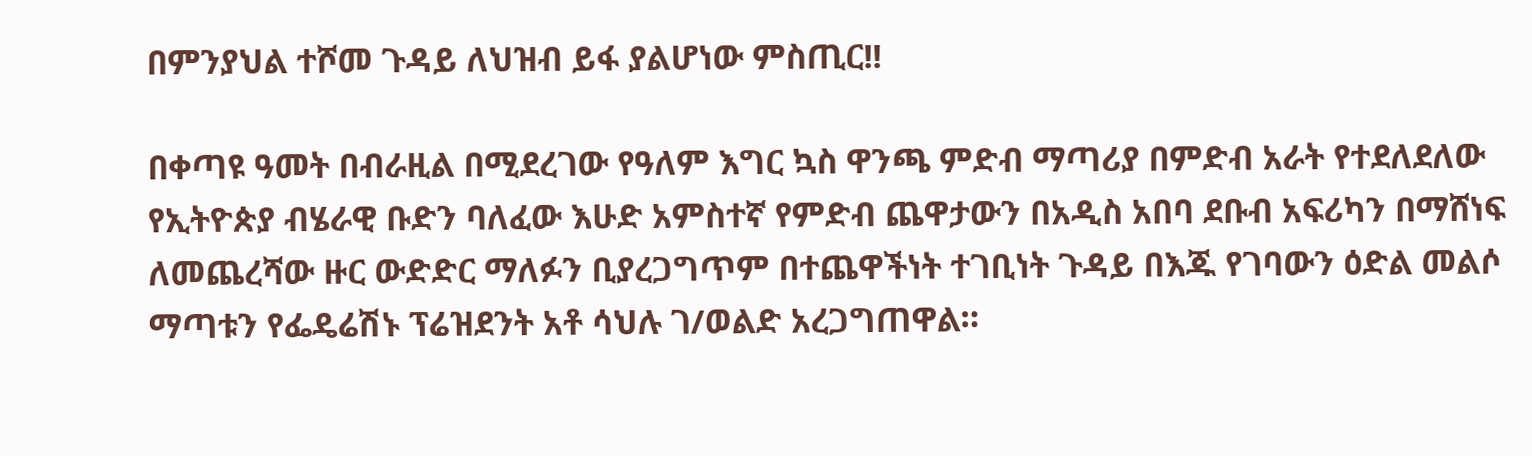በምንያህል ተሾመ ጉዳይ ለህዝብ ይፋ ያልሆነው ምስጢር!!

በቀጣዩ ዓመት በብራዚል በሚደረገው የዓለም እግር ኳስ ዋንጫ ምድብ ማጣሪያ በምድብ አራት የተደለደለው የኢትዮጵያ ብሄራዊ ቡድን ባለፈው እሁድ አምስተኛ የምድብ ጨዋታውን በአዲስ አበባ ደቡብ አፍሪካን በማሸነፍ ለመጨረሻው ዙር ውድድር ማለፉን ቢያረጋግጥም በተጨዋችነት ተገቢነት ጉዳይ በእጁ የገባውን ዕድል መልሶ ማጣቱን የፌዴሬሽኑ ፕሬዝደንት አቶ ሳህሉ ገ/ወልድ አረጋግጠዋል።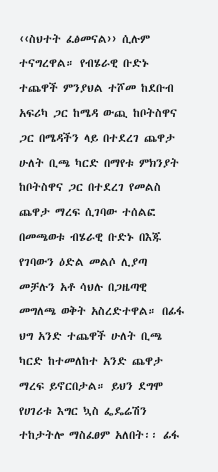‹‹ስህተት ፈፅመናል›› ሲሉም ተናግረዋል። የብሄራዊ ቡድኑ ተጨዋች ምንያህል ተሾመ ከደቡብ አፍሪካ ጋር ከሜዳ ውጪ ከቦትስዋና ጋር በሜዳችን ላይ በተደረገ ጨዋታ ሁለት ቢጫ ካርድ በማየቱ ምክንያት ከቦትስዋና ጋር በተደረገ የመልስ ጨዋታ ማረፍ ሲገባው ተሰልፎ በመጫወቱ ብሄራዊ ቡድኑ በእጁ የገባውን ዕድል መልሶ ሊያጣ መቻሉን አቶ ሳህሉ በጋዜጣዊ መግለጫ ወቅት አስረድተዋል። በፊፋ ህግ አንድ ተጨዋች ሁለት ቢጫ ካርድ ከተመለከተ አንድ ጨዋታ ማረፍ ይኖርበታል። ይህን ደግሞ የሀገሪቱ እግር ኳስ ፌዴሬሽን ተከታትሎ ማስፈፀም አለበት፡፡ ፊፋ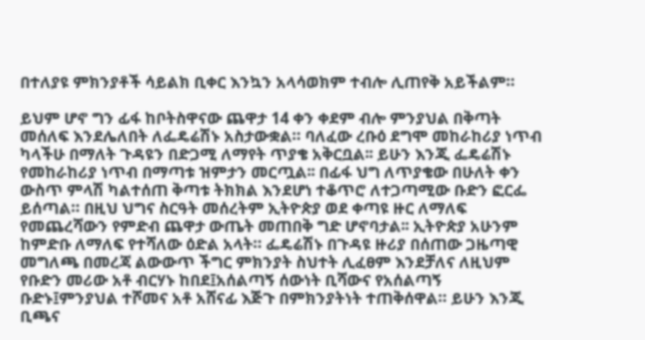በተለያዩ ምክንያቶች ሳይልክ ቢቀር እንኳን አላሳወክም ተብሎ ሊጠየቅ አይችልም።

ይህም ሆኖ ግን ፊፋ ከቦትስዋናው ጨዋታ 14 ቀን ቀደም ብሎ ምንያህል በቅጣት መሰለፍ እንደሌለበት ለፌዴሬሽኑ አስታውቋል። ባለፈው ረቡዕ ደግሞ መከራከሪያ ነጥብ ካላችሁ በማለት ጉዳዩን በድጋሚ ለማየት ጥያቄ አቅርቧል፡፡ ይሁን እንጂ ፌዴሬሽኑ የመከራከሪያ ነጥብ በማጣቱ ዝምታን መርጧል፡፡ በፊፋ ህግ ለጥያቄው በሁለት ቀን ውስጥ ምላሽ ካልተሰጠ ቅጣቱ ትክክል እንደሆነ ተቆጥሮ ለተጋጣሚው ቡድን ፎርፌ ይሰጣል። በዚህ ህግና ስርዓት መሰረትም ኢትዮጵያ ወደ ቀጣዩ ዙር ለማለፍ የመጨረሻውን የምድብ ጨዋታ ውጤት መጠበቅ ግድ ሆኖባታል፡፡ ኢትዮጵያ አሁንም ከምድቡ ለማለፍ የተሻለው ዕድል አላት። ፌዴሬሽኑ በጉዳዩ ዙሪያ በሰጠው ጋዜጣዊ መግለጫ በመረጃ ልውውጥ ችግር ምክንያት ስህተት ሊፈፀም እንደቻለና ለዚህም የቡድን መሪው አቶ ብርሃኑ ከበደ፤አሰልጣኝ ሰውነት ቢሻውና የአሰልጣኝ ቡድኑ፤ምንያህል ተሾመና አቶ አሸናፊ እጅጉ በምክንያትነት ተጠቅሰዋል። ይሁን እንጂ ቢጫና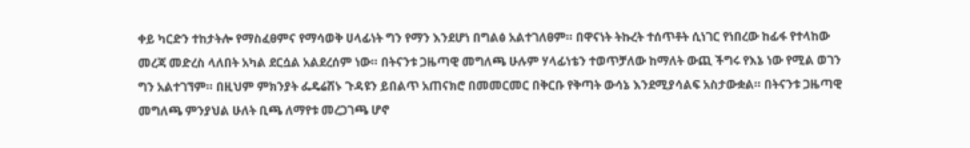ቀይ ካርድን ተከታትሎ የማስፈፀምና የማሳወቅ ሀላፊነት ግን የማን እንደሆነ በግልፅ አልተገለፀም። በዋናነት ትኩረት ተሰጥቶት ሲነገር የነበረው ከፊፋ የተላከው መረጃ መድረስ ላለበት አካል ደርሷል አልደረሰም ነው። በትናንቱ ጋዜጣዊ መግለጫ ሁሉም ሃላፊነቴን ተወጥቻለው ከማለት ውጪ ችግሩ የእኔ ነው የሚል ወገን ግን አልተገኘም። በዚህም ምክንያት ፌዴሬሽኑ ጉዳዩን ይበልጥ አጠናክሮ በመመርመር በቅርቡ የቅጣት ውሳኔ እንደሚያሳልፍ አስታውቋል። በትናንቱ ጋዜጣዊ መግለጫ ምንያህል ሁለት ቢጫ ለማየቱ መረጋገጫ ሆኖ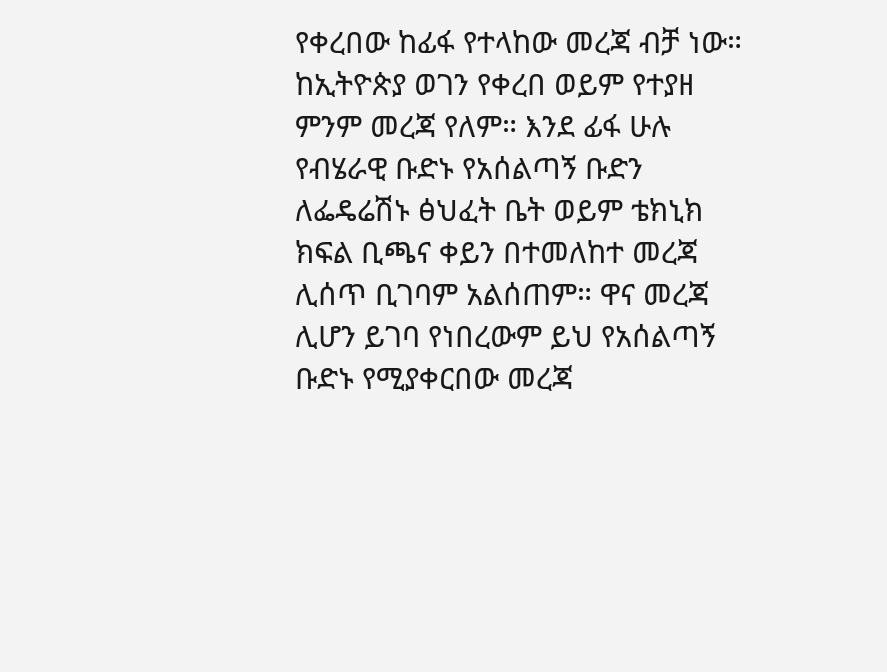የቀረበው ከፊፋ የተላከው መረጃ ብቻ ነው። ከኢትዮጵያ ወገን የቀረበ ወይም የተያዘ ምንም መረጃ የለም። እንደ ፊፋ ሁሉ የብሄራዊ ቡድኑ የአሰልጣኝ ቡድን ለፌዴሬሽኑ ፅህፈት ቤት ወይም ቴክኒክ ክፍል ቢጫና ቀይን በተመለከተ መረጃ ሊሰጥ ቢገባም አልሰጠም። ዋና መረጃ ሊሆን ይገባ የነበረውም ይህ የአሰልጣኝ ቡድኑ የሚያቀርበው መረጃ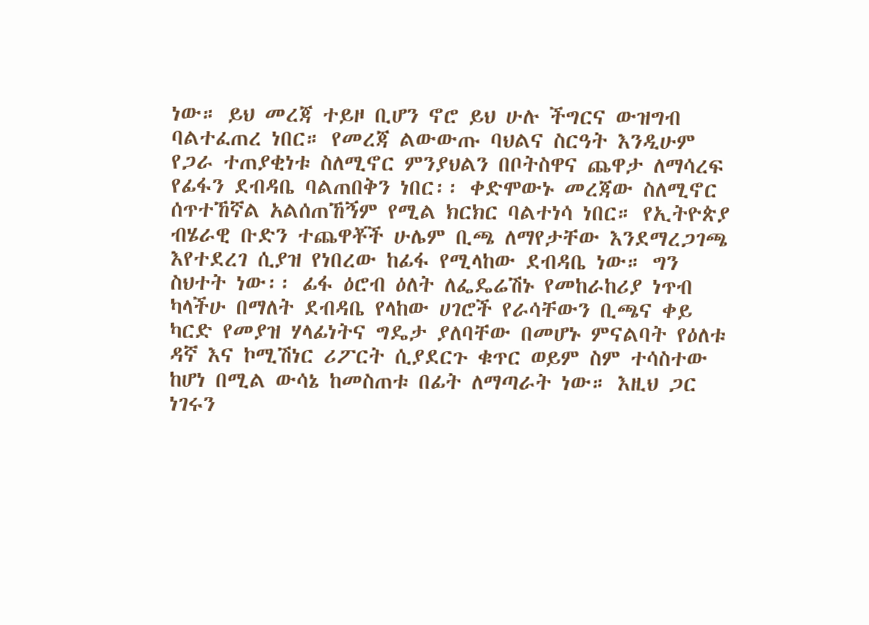ነው። ይህ መረጃ ተይዞ ቢሆን ኖሮ ይህ ሁሉ ችግርና ውዝግብ ባልተፈጠረ ነበር። የመረጃ ልውውጡ ባህልና ስርዓት እንዲሁም የጋራ ተጠያቂነቱ ስለሚኖር ምንያህልን በቦትስዋና ጨዋታ ለማሳረፍ የፊፋን ደብዳቤ ባልጠበቅን ነበር፡፡ ቀድሞውኑ መረጃው ስለሚኖር ሰጥተኸኛል አልሰጠኸኝም የሚል ክርክር ባልተነሳ ነበር። የኢትዮጵያ ብሄራዊ ቡድን ተጨዋቾች ሁሌም ቢጫ ለማየታቸው እንደማረጋገጫ እየተደረገ ሲያዝ የነበረው ከፊፋ የሚላከው ደብዳቤ ነው። ግን ስህተት ነው፡፡ ፊፋ ዕሮብ ዕለት ለፌዴሬሽኑ የመከራከሪያ ነጥብ ካላችሁ በማለት ደብዳቤ የላከው ሀገሮች የራሳቸውን ቢጫና ቀይ ካርድ የመያዝ ሃላፊነትና ግዴታ ያለባቸው በመሆኑ ምናልባት የዕለቱ ዳኛ እና ኮሚሽነር ሪፖርት ሲያደርጉ ቁጥር ወይም ስም ተሳስተው ከሆነ በሚል ውሳኔ ከመስጠቱ በፊት ለማጣራት ነው። እዚህ ጋር ነገሩን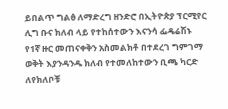ይበልጥ ግልፅ ለማድረግ ዘንድሮ በኢትዮጵያ ፕርሚየር ሊግ ቡና ክለብ ላይ የተከሰተውን እናንሳ ፌዴሬሽኑ የ1ኛ ዙር መጠናቀቅን አስመልክቶ በተደረገ ግምገማ ወቅት እያንዳንዱ ክለብ የተመለከተውን ቢጫ ካርድ ለየክለቦቹ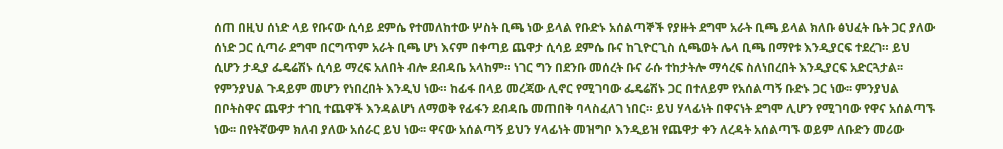ሰጠ በዚህ ሰነድ ላይ የቡናው ሲሳይ ደምሴ የተመለከተው ሦስት ቢጫ ነው ይላል የቡድኑ አሰልጣኞች የያዙት ደግሞ አራት ቢጫ ይላል ክለቡ ፅህፈት ቤት ጋር ያለው ሰነድ ጋር ሲጣራ ደግሞ በርግጥም አራት ቢጫ ሆነ እናም በቀጣይ ጨዋታ ሲሳይ ደምሴ ቡና ከጊዮርጊስ ሲጫወት ሌላ ቢጫ በማየቱ እንዲያርፍ ተደረገ። ይህ ሲሆን ታዲያ ፌዴሬሽኑ ሲሳይ ማረፍ አለበት ብሎ ደብዳቤ አላከም። ነገር ግን በደንቡ መሰረት ቡና ራሱ ተከታትሎ ማሳረፍ ስለነበረበት እንዲያርፍ አድርጓታል፡፡ የምንያህል ጉዳይም መሆን የነበረበት እንዲህ ነው። ከፊፋ በላይ መረጃው ሊኖር የሚገባው ፌዴሬሽኑ ጋር በተለይም የአሰልጣኝ ቡድኑ ጋር ነው፡፡ ምንያህል በቦትስዋና ጨዋታ ተገቢ ተጨዋች እንዳልሆነ ለማወቅ የፊፋን ደብዳቤ መጠበቅ ባላስፈለገ ነበር። ይህ ሃላፊነት በዋናነት ደግሞ ሊሆን የሚገባው የዋና አሰልጣኙ ነው፡፡ በየትኛውም ክለብ ያለው አሰራር ይህ ነው፡፡ ዋናው አሰልጣኝ ይህን ሃላፊነት መዝግቦ እንዲይዝ የጨዋታ ቀን ለረዳት አሰልጣኙ ወይም ለቡድን መሪው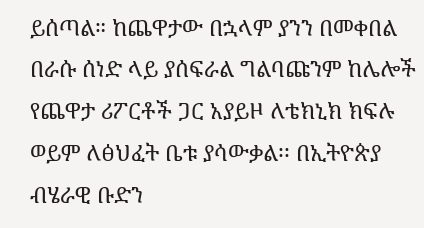ይሰጣል። ከጨዋታው በኋላም ያንን በመቀበል በራሱ ሰነድ ላይ ያሰፍራል ግልባጩንም ከሌሎች የጨዋታ ሪፖርቶች ጋር አያይዞ ለቴክኒክ ክፍሉ ወይም ለፅህፈት ቤቱ ያሳውቃል፡፡ በኢትዮጵያ ብሄራዊ ቡድን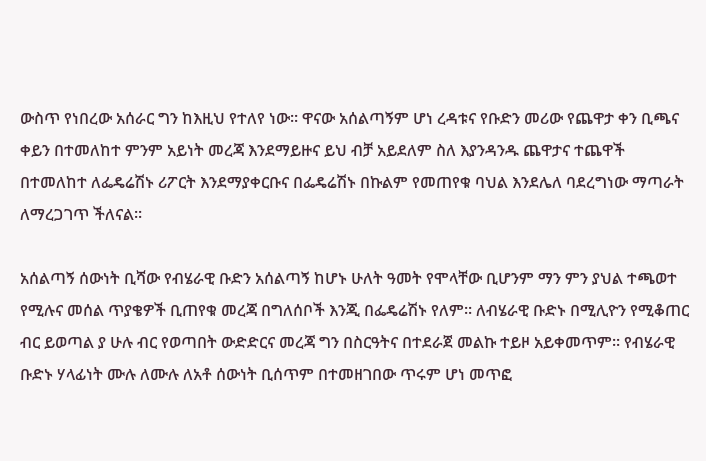ውስጥ የነበረው አሰራር ግን ከእዚህ የተለየ ነው፡፡ ዋናው አሰልጣኝም ሆነ ረዳቱና የቡድን መሪው የጨዋታ ቀን ቢጫና ቀይን በተመለከተ ምንም አይነት መረጃ እንደማይዙና ይህ ብቻ አይደለም ስለ እያንዳንዱ ጨዋታና ተጨዋች በተመለከተ ለፌዴሬሽኑ ሪፖርት እንደማያቀርቡና በፌዴሬሽኑ በኩልም የመጠየቁ ባህል እንደሌለ ባደረግነው ማጣራት ለማረጋገጥ ችለናል፡፡

አሰልጣኝ ሰውነት ቢሻው የብሄራዊ ቡድን አሰልጣኝ ከሆኑ ሁለት ዓመት የሞላቸው ቢሆንም ማን ምን ያህል ተጫወተ የሚሉና መሰል ጥያቄዎች ቢጠየቁ መረጃ በግለሰቦች እንጂ በፌዴሬሽኑ የለም፡፡ ለብሄራዊ ቡድኑ በሚሊዮን የሚቆጠር ብር ይወጣል ያ ሁሉ ብር የወጣበት ውድድርና መረጃ ግን በስርዓትና በተደራጀ መልኩ ተይዞ አይቀመጥም፡፡ የብሄራዊ ቡድኑ ሃላፊነት ሙሉ ለሙሉ ለአቶ ሰውነት ቢሰጥም በተመዘገበው ጥሩም ሆነ መጥፎ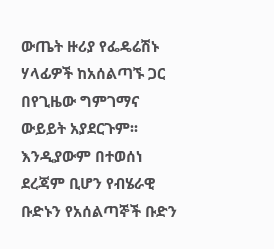ውጤት ዙሪያ የፌዴሬሽኑ ሃላፊዎች ከአሰልጣኙ ጋር በየጊዜው ግምገማና ውይይት አያደርጉም፡፡ እንዲያውም በተወሰነ ደረጃም ቢሆን የብሄራዊ ቡድኑን የአሰልጣኞች ቡድን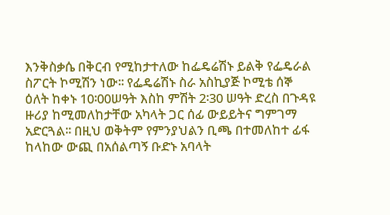እንቅስቃሴ በቅርብ የሚከታተለው ከፌዴሬሽኑ ይልቅ የፌዴራል ስፖርት ኮሚሽን ነው፡፡ የፌዴሬሽኑ ስራ አስኪያጅ ኮሚቴ ሰኞ ዕለት ከቀኑ 10፡00ሠዓት እስከ ምሽት 2፡30 ሠዓት ድረስ በጉዳዩ ዙሪያ ከሚመለከታቸው አካላት ጋር ሰፊ ውይይትና ግምገማ አድርጓል፡፡ በዚህ ወቅትም የምንያህልን ቢጫ በተመለከተ ፊፋ ከላከው ውጪ በአሰልጣኝ ቡድኑ አባላት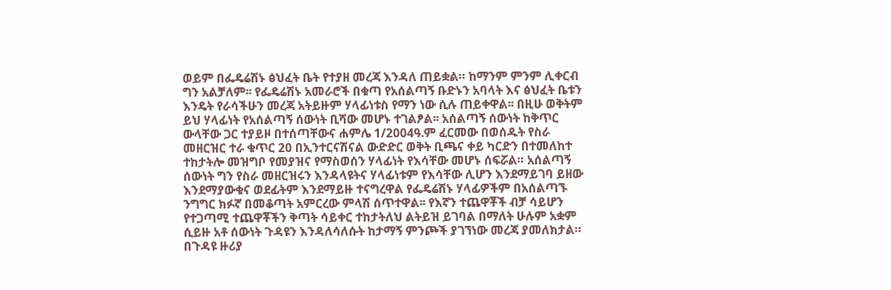ወይም በፌዴሬሽኑ ፅህፈት ቤት የተያዘ መረጃ እንዳለ ጠይቋል። ከማንም ምንም ሊቀርብ ግን አልቻለም፡፡ የፌዴሬሽኑ አመራሮች በቁጣ የአሰልጣኝ ቡድኑን አባላት እና ፅህፈት ቤቱን እንዴት የራሳችሁን መረጃ አትይዙም ሃላፊነቱስ የማን ነው ሲሉ ጠይቀዋል፡፡ በዚሁ ወቅትም ይህ ሃላፊነት የአሰልጣኝ ሰውነት ቢሻው መሆኑ ተገልፆል፡፡ አሰልጣኝ ሰውነት ከቅጥር ውላቸው ጋር ተያይዞ በተሰጣቸውና ሐምሌ 1/2004ዓ.ም ፈርመው በወሰዱት የስራ መዘርዝር ተራ ቁጥር 20 በኢንተርናሽናል ውድድር ወቅት ቢጫና ቀይ ካርድን በተመለከተ ተከታትሎ መዝግቦ የመያዝና የማስወሰን ሃላፊነት የእሳቸው መሆኑ ሰፍሯል። አሰልጣኝ ሰውነት ግን የስራ መዘርዝሩን እንዳላዩትና ሃላፊነቱም የእሳቸው ሊሆን እንደማይገባ ይዘው እንደማያውቁና ወደፊትም እንደማይዙ ተናግረዋል የፌዴሬሽኑ ሃላፊዎችም በአሰልጣኙ ንግግር ክፉኛ በመቆጣት አምርረው ምላሽ ሰጥተዋል፡፡ የእኛን ተጨዋቾች ብቻ ሳይሆን የተጋጣሚ ተጨዋቾችን ቅጣት ሳይቀር ተከታትለህ ልትይዝ ይገባል በማለት ሁሉም አቋም ሲይዙ አቶ ሰውነት ጉዳዩን እንዳለሳለሱት ከታማኝ ምንጮች ያገኘነው መረጃ ያመለክታል። በጉዳዩ ዙሪያ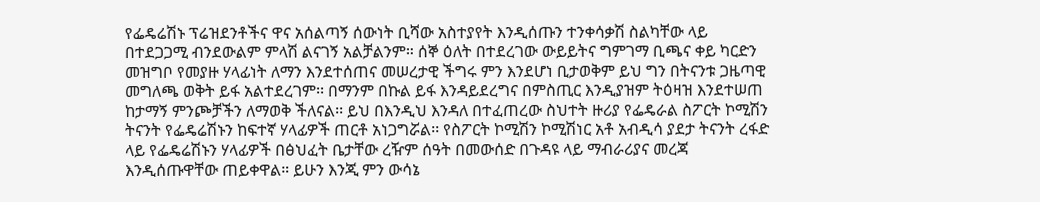የፌዴሬሽኑ ፕሬዝደንቶችና ዋና አሰልጣኝ ሰውነት ቢሻው አስተያየት እንዲሰጡን ተንቀሳቃሽ ስልካቸው ላይ በተደጋጋሚ ብንደውልም ምላሽ ልናገኝ አልቻልንም። ሰኞ ዕለት በተደረገው ውይይትና ግምገማ ቢጫና ቀይ ካርድን መዝግቦ የመያዙ ሃላፊነት ለማን እንደተሰጠና መሠረታዊ ችግሩ ምን እንደሆነ ቢታወቅም ይህ ግን በትናንቱ ጋዜጣዊ መግለጫ ወቅት ይፋ አልተደረገም፡፡ በማንም በኩል ይፋ እንዳይደረግና በምስጢር እንዲያዝም ትዕዛዝ እንደተሠጠ ከታማኝ ምንጮቻችን ለማወቅ ችለናል፡፡ ይህ በእንዲህ እንዳለ በተፈጠረው ስህተት ዙሪያ የፌዴራል ስፖርት ኮሚሽን ትናንት የፌዴሬሽኑን ከፍተኛ ሃላፊዎች ጠርቶ አነጋግሯል፡፡ የስፖርት ኮሚሽን ኮሚሽነር አቶ አብዲሳ ያደታ ትናንት ረፋድ ላይ የፌዴሬሽኑን ሃላፊዎች በፅህፈት ቤታቸው ረዥም ሰዓት በመውሰድ በጉዳዩ ላይ ማብራሪያና መረጃ እንዲሰጡዋቸው ጠይቀዋል። ይሁን እንጂ ምን ውሳኔ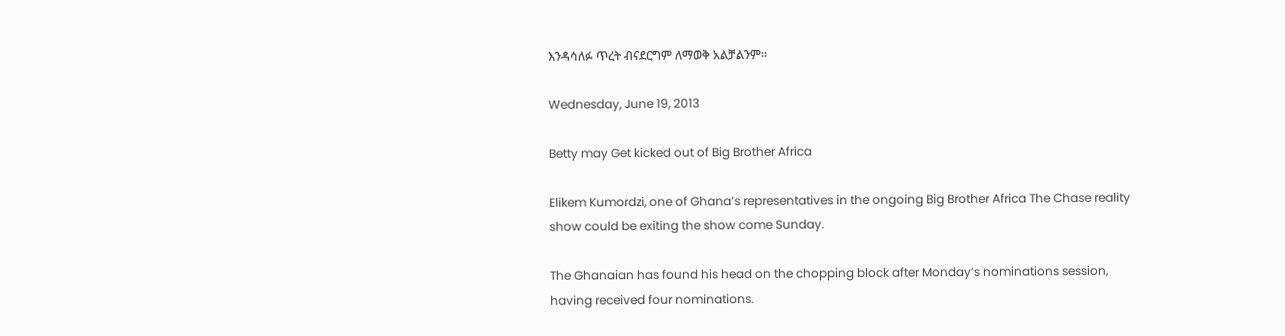እንዳሳለፉ ጥረት ብናደርግም ለማወቅ አልቻልንም።

Wednesday, June 19, 2013

Betty may Get kicked out of Big Brother Africa

Elikem Kumordzi, one of Ghana’s representatives in the ongoing Big Brother Africa The Chase reality show could be exiting the show come Sunday.

The Ghanaian has found his head on the chopping block after Monday’s nominations session, having received four nominations.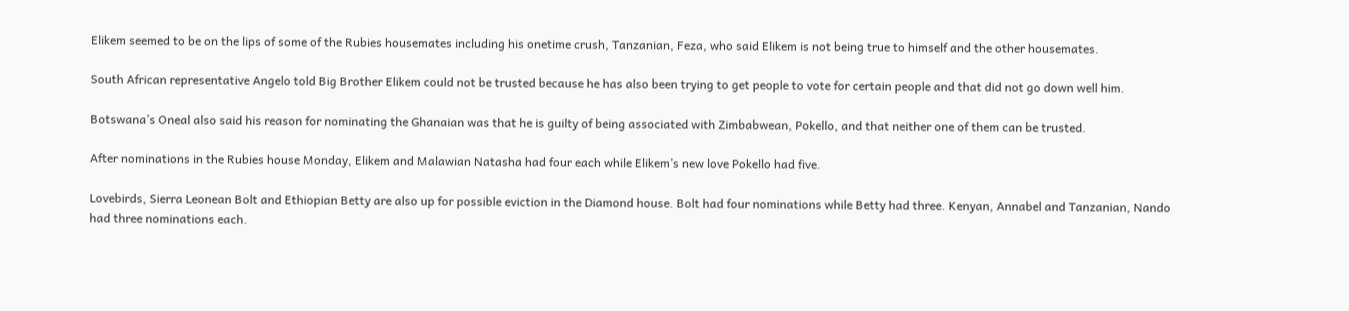Elikem seemed to be on the lips of some of the Rubies housemates including his onetime crush, Tanzanian, Feza, who said Elikem is not being true to himself and the other housemates.

South African representative Angelo told Big Brother Elikem could not be trusted because he has also been trying to get people to vote for certain people and that did not go down well him.

Botswana’s Oneal also said his reason for nominating the Ghanaian was that he is guilty of being associated with Zimbabwean, Pokello, and that neither one of them can be trusted.

After nominations in the Rubies house Monday, Elikem and Malawian Natasha had four each while Elikem’s new love Pokello had five.

Lovebirds, Sierra Leonean Bolt and Ethiopian Betty are also up for possible eviction in the Diamond house. Bolt had four nominations while Betty had three. Kenyan, Annabel and Tanzanian, Nando had three nominations each.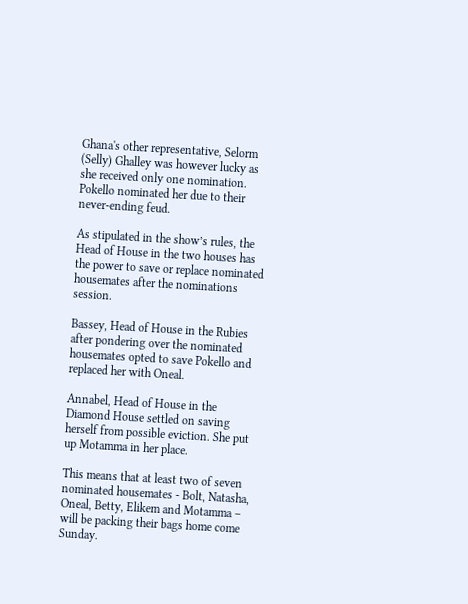Ghana's other representative, Selorm (Selly) Ghalley was however lucky as she received only one nomination. Pokello nominated her due to their never-ending feud.

As stipulated in the show’s rules, the Head of House in the two houses has the power to save or replace nominated housemates after the nominations session.

Bassey, Head of House in the Rubies after pondering over the nominated housemates opted to save Pokello and replaced her with Oneal.

Annabel, Head of House in the Diamond House settled on saving herself from possible eviction. She put up Motamma in her place.

This means that at least two of seven nominated housemates - Bolt, Natasha, Oneal, Betty, Elikem and Motamma – will be packing their bags home come Sunday.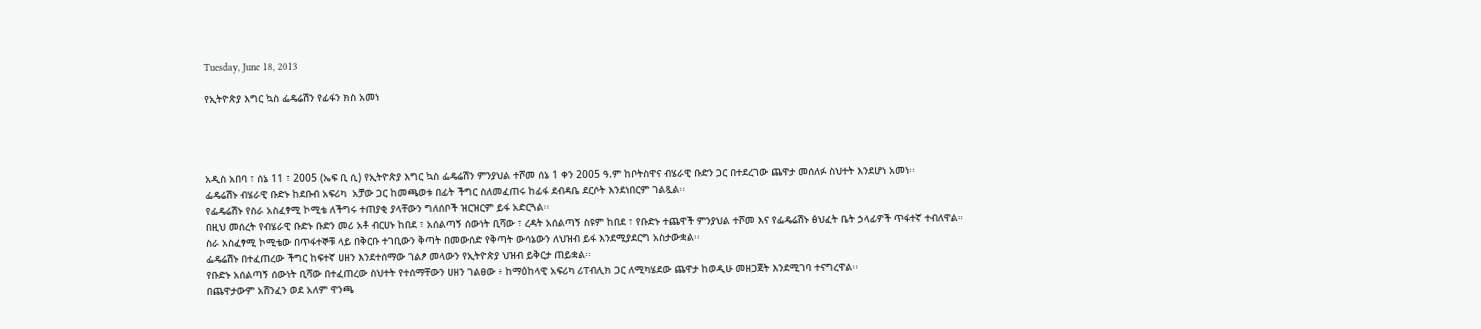Tuesday, June 18, 2013

የኢትዮጵያ እግር ኳስ ፌዴሬሽን የፊፋን ክስ አመነ




አዲስ አበባ ፣ ሰኔ 11 ፣ 2005 (ኤፍ ቢ ሲ) የኢትዮጵያ እግር ኳስ ፌዴሬሽን ምንያህል ተሾመ ሰኔ 1 ቀን 2005 ዓ.ም ከቦትስዋና ብሄራዊ ቡድን ጋር በተደረገው ጨዋታ መሰለፉ ስህተት እንደሆነ አመነ፡፡
ፌዴሬሽኑ ብሄራዊ ቡድኑ ከደቡብ አፍሪካ  አቻው ጋር ከመጫወቱ በፊት ችግር ስለመፈጠሩ ከፊፋ ደብዳቤ ደርሶት እንደነበርም ገልጿል፡፡
የፌዴሬሽኑ የስራ አስፈፃሚ ኮሚቴ ለችግሩ ተጠያቂ ያላቸውን ግለሰቦች ዝርዝርም ይፋ አድርጓል፡፡
በዚህ መሰረት የብሄራዊ ቡድኑ ቡድን መሪ አቶ ብርሀኑ ከበደ ፣ አሰልጣኝ ሰውነት ቢሻው ፣ ረዳት አሰልጣኝ ስዩም ከበደ ፣ የቡድኑ ተጨዋች ምንያህል ተሾመ እና የፌዴሬሽኑ ፅህፈት ቤት ኃላፊዎች ጥፋተኛ ተብለዋል።
ስራ አስፈፃሚ ኮሚቴው በጥፋተኞቹ ላይ በቅርቡ ተገቢውን ቅጣት በመውሰድ የቅጣት ውሳኔውን ለህዝብ ይፋ እንደሚያደርግ አስታውቋል፡፡
ፌዴሬሽኑ በተፈጠረው ችግር ከፍተኛ ሀዘን እንደተሰማው ገልፆ መላውን የኢትዮጵያ ህዝብ ይቅርታ ጠይቋል፡፡
የቡድኑ አሰልጣኝ ሰውነት ቢሻው በተፈጠረው ስህተት የተሰማቸውን ሀዘን ገልፀው ፥ ከማዕከላዊ አፍሪካ ሪፐብሊክ ጋር ለሚካሄደው ጨዋታ ከወዲሁ መዘጋጀት እንደሚገባ ተናግረዋል፡፡
በጨዋታውም አሸንፈን ወደ አለም ዋንጫ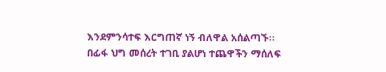እንደምንሳተፍ እርግጠኛ ነኝ ብለዋል አሰልጣኙ፡፡
በፊፋ ህግ መሰረት ተገቢ ያልሆነ ተጨዋችን ማሰለፍ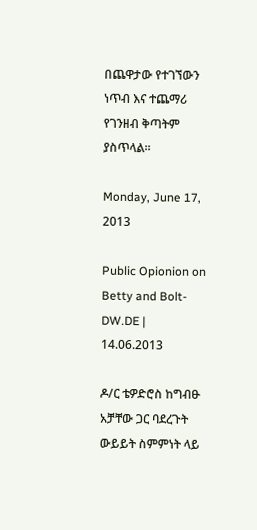በጨዋታው የተገኘውን ነጥብ እና ተጨማሪ የገንዘብ ቅጣትም ያስጥላል፡፡

Monday, June 17, 2013

Public Opionion on Betty and Bolt-DW.DE | 14.06.2013

ዶ/ር ቴዎድሮስ ከግብፁ አቻቸው ጋር ባደረጉት ውይይት ስምምነት ላይ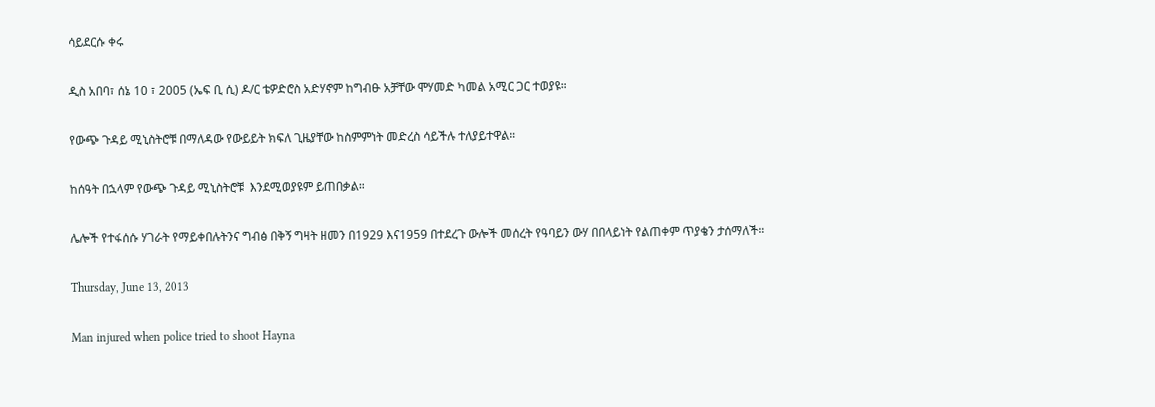ሳይደርሱ ቀሩ

ዲስ አበባ፣ ሰኔ 10 ፣ 2005 (ኤፍ ቢ ሲ) ዶ/ር ቴዎድሮስ አድሃኖም ከግብፁ አቻቸው ሞሃመድ ካመል አሚር ጋር ተወያዩ።

የውጭ ጉዳይ ሚኒስትሮቹ በማለዳው የውይይት ክፍለ ጊዜያቸው ከስምምነት መድረስ ሳይችሉ ተለያይተዋል።

ከሰዓት በኋላም የውጭ ጉዳይ ሚኒስትሮቹ  እንደሚወያዩም ይጠበቃል።

ሌሎች የተፋሰሱ ሃገራት የማይቀበሉትንና ግብፅ በቅኝ ግዛት ዘመን በ1929 እና1959 በተደረጉ ውሎች መሰረት የዓባይን ውሃ በበላይነት የልጠቀም ጥያቄን ታሰማለች።

Thursday, June 13, 2013

Man injured when police tried to shoot Hayna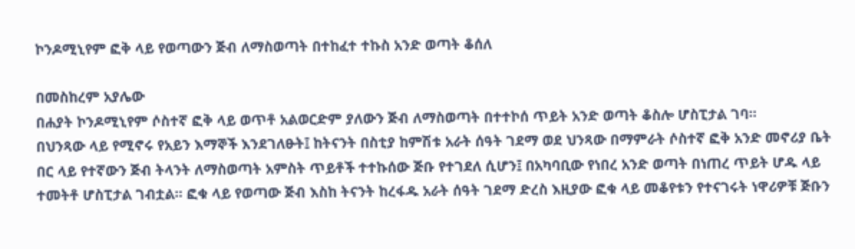ኮንዶሚኒየም ፎቅ ላይ የወጣውን ጅብ ለማስወጣት በተከፈተ ተኩስ አንድ ወጣት ቆሰለ

በመስከረም አያሌው
በሐያት ኮንዶሚኒየም ሶስተኛ ፎቅ ላይ ወጥቶ አልወርድም ያለውን ጅብ ለማስወጣት በተተኮሰ ጥይት አንድ ወጣት ቆስሎ ሆስፒታል ገባ።
በህንጻው ላይ የሚኖሩ የአይን እማኞች እንደገለፁት፤ ከትናንት በስቲያ ከምሽቱ አራት ሰዓት ገደማ ወደ ህንጻው በማምራት ሶስተኛ ፎቅ አንድ መኖሪያ ቤት በር ላይ የተኛውን ጅብ ትላንት ለማስወጣት አምስት ጥይቶች ተተኩሰው ጅቡ የተገደለ ሲሆን፤ በአካባቢው የነበረ አንድ ወጣት በነጠረ ጥይት ሆዱ ላይ ተመትቶ ሆስፒታል ገብቷል። ፎቁ ላይ የወጣው ጅብ እስከ ትናንት ከረፋዱ አራት ሰዓት ገደማ ድረስ እዚያው ፎቁ ላይ መቆየቱን የተናገሩት ነዋሪዎቹ ጅቡን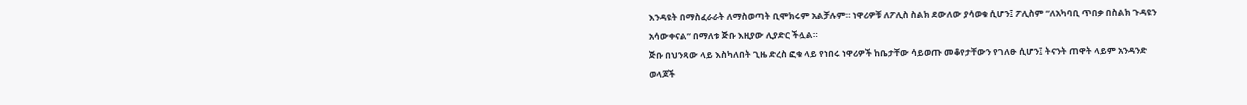እንዳዩት በማስፈራራት ለማስወጣት ቢሞክሩም አልቻሉም። ነዋሪዎቹ ለፖሊስ ስልክ ደውለው ያሳወቁ ሲሆን፤ ፖሊስም “ለአካባቢ ጥበቃ በስልክ ጉዳዩን አሳውቀናል” በማለቱ ጅቡ እዚያው ሊያድር ችሏል።
ጅቡ በህንጻው ላይ እስካለበት ጊዜ ድረስ ፎቁ ላይ የነበሩ ነዋሪዎች ከቤታቸው ሳይወጡ መቆየታቸውን የገለፁ ሲሆን፤ ትናንት ጠዋት ላይም አንዳንድ ወላጆች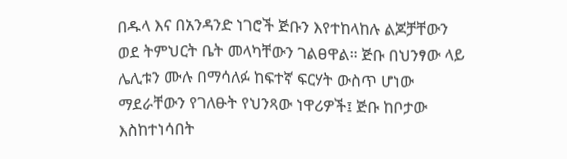በዱላ እና በአንዳንድ ነገሮች ጅቡን እየተከላከሉ ልጆቻቸውን ወደ ትምህርት ቤት መላካቸውን ገልፀዋል። ጅቡ በህንፃው ላይ ሌሊቱን ሙሉ በማሳለፉ ከፍተኛ ፍርሃት ውስጥ ሆነው ማደራቸውን የገለፁት የህንጻው ነዋሪዎች፤ ጅቡ ከቦታው እስከተነሳበት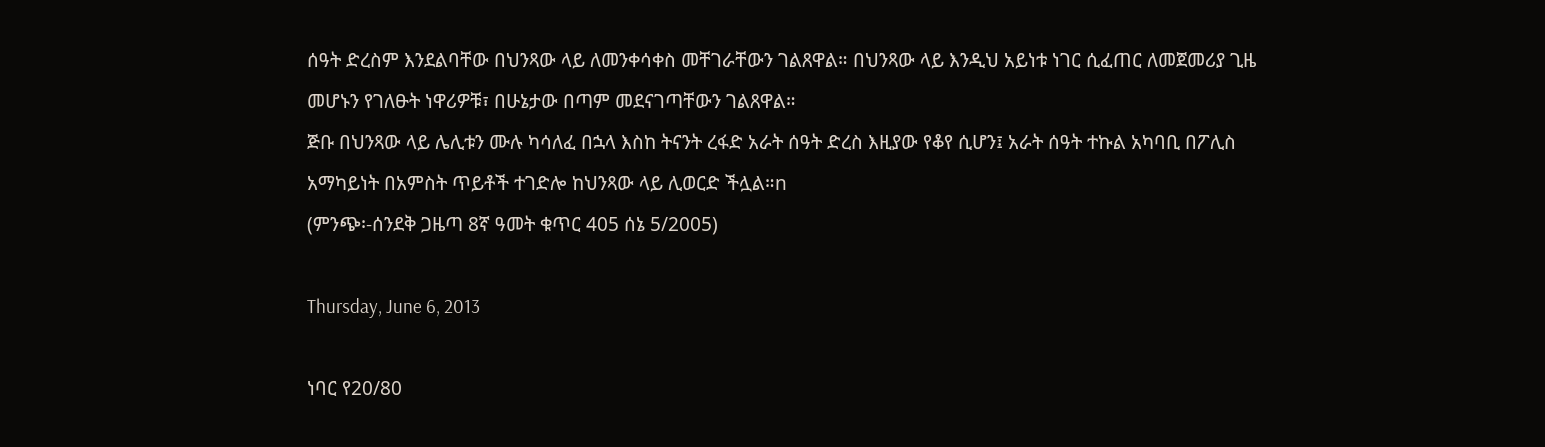ሰዓት ድረስም እንደልባቸው በህንጻው ላይ ለመንቀሳቀስ መቸገራቸውን ገልጸዋል። በህንጻው ላይ እንዲህ አይነቱ ነገር ሲፈጠር ለመጀመሪያ ጊዜ መሆኑን የገለፁት ነዋሪዎቹ፣ በሁኔታው በጣም መደናገጣቸውን ገልጸዋል።
ጅቡ በህንጻው ላይ ሌሊቱን ሙሉ ካሳለፈ በኋላ እስከ ትናንት ረፋድ አራት ሰዓት ድረስ እዚያው የቆየ ሲሆን፤ አራት ሰዓት ተኩል አካባቢ በፖሊስ አማካይነት በአምስት ጥይቶች ተገድሎ ከህንጻው ላይ ሊወርድ ችሏል።n
(ምንጭ፡-ሰንደቅ ጋዜጣ 8ኛ ዓመት ቁጥር 405 ሰኔ 5/2005)

Thursday, June 6, 2013

ነባር የ20/80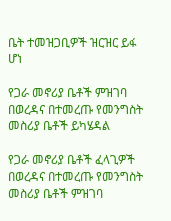ቤት ተመዝጋቢዎች ዝርዝር ይፋ ሆነ

የጋራ መኖሪያ ቤቶች ምዝገባ በወረዳና በተመረጡ የመንግስት መስሪያ ቤቶች ይካሄዳል

የጋራ መኖሪያ ቤቶች ፈላጊዎች በወረዳና በተመረጡ የመንግስት መስሪያ ቤቶች ምዝገባ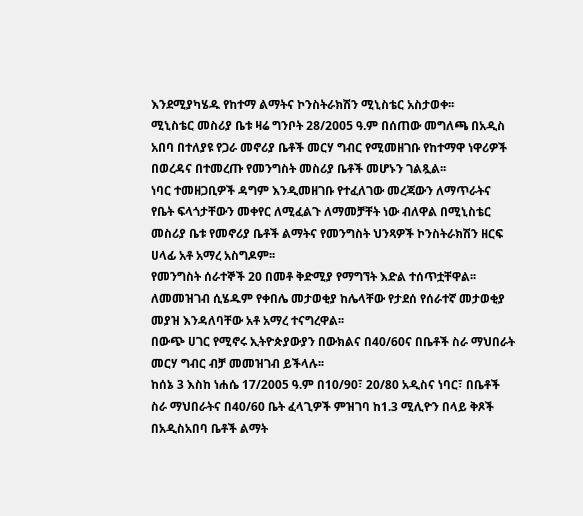እንደሚያካሄዱ የከተማ ልማትና ኮንስትራክሽን ሚኒስቴር አስታወቀ፡፡
ሚኒስቴር መስሪያ ቤቱ ዛሬ ግንቦት 28/2005 ዓ.ም በሰጠው መግለጫ በአዲስ አበባ በተለያዩ የጋራ መኖሪያ ቤቶች መርሃ ግብር የሚመዘገቡ የከተማዋ ነዋሪዎች በወረዳና በተመረጡ የመንግስት መስሪያ ቤቶች መሆኑን ገልጿል፡፡
ነባር ተመዘጋቢዎች ዳግም እንዲመዘገቡ የተፈለገው መረጃውን ለማጥራትና የቤት ፍላጎታቸውን መቀየር ለሚፈልጉ ለማመቻቸት ነው ብለዋል በሚኒስቴር መስሪያ ቤቱ የመኖሪያ ቤቶች ልማትና የመንግስት ህንጻዎች ኮንስትራክሽን ዘርፍ ሀላፊ አቶ አማረ አስግዶም፡፡
የመንግስት ሰራተኞች 20 በመቶ ቅድሚያ የማግኘት እድል ተሰጥቷቸዋል፡፡ ለመመዝገብ ሲሄዱም የቀበሌ መታወቂያ ከሌላቸው የታደሰ የሰራተኛ መታወቂያ መያዝ እንዳለባቸው አቶ አማረ ተናግረዋል፡፡
በውጭ ሀገር የሚኖሩ ኢትዮጵያውያን በውክልና በ40/60ና በቤቶች ስራ ማህበራት መርሃ ግብር ብቻ መመዝገብ ይችላሉ፡፡
ከሰኔ 3 እስከ ነሐሴ 17/2005 ዓ.ም በ10/90፣ 20/80 አዲስና ነባር፣ በቤቶች ስራ ማህበራትና በ40/60 ቤት ፈላጊዎች ምዝገባ ከ1.3 ሚሊዮን በላይ ቅጾች በአዲስአበባ ቤቶች ልማት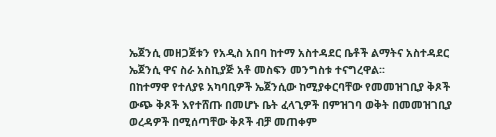ኤጀንሲ መዘጋጀቱን የአዲስ አበባ ከተማ አስተዳደር ቤቶች ልማትና አስተዳደር ኤጀንሲ ዋና ስራ አስኪያጅ አቶ መስፍን መንግስቱ ተናግረዋል፡፡
በከተማዋ የተለያዩ አካባቢዎች ኤጀንሲው ከሚያቀርባቸው የመመዝገቢያ ቅጾች ውጭ ቅጾች እየተሸጡ በመሆኑ ቤት ፈላጊዎች በምዝገባ ወቅት በመመዝገቢያ ወረዳዎች በሚሰጣቸው ቅጾች ብቻ መጠቀም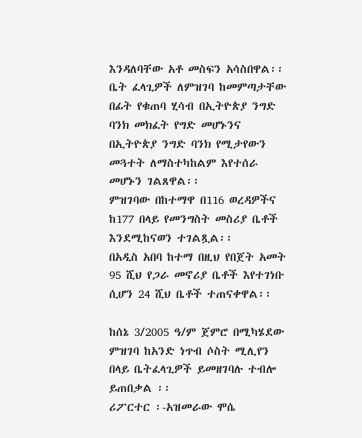እንዳለባቸው አቶ መስፍን አሳስበዋል፡፡
ቤት ፈላጊዎች ለምዝገባ ከመምጣታቸው በፊት የቁጠባ ሂሳብ በኢትዮጵያ ንግድ ባንክ መክፈት የግድ መሆኑንና በኢትዮጵያ ንግድ ባንክ የሚታየውን መጓተት ለማስተካከልም እየተሰራ መሆኑን ገልጸዋል፡፡
ምዝገባው በከተማዋ በ116 ወረዳዎችና ከ177 በላይ የመንግስት መስሪያ ቤቶች እንደሚከናወን ተገልጿል፡፡
በአዲስ አበባ ከተማ በዚህ የበጀት አመት 95 ሺህ የጋራ መኖሪያ ቤቶች እየተገነቡ ሲሆን 24 ሺህ ቤቶች ተጠናቀዋል፡፡

ከሰኔ 3/2005 ዓ/ም ጀምሮ በሚካሄደው ምዝገባ ከአንድ ነጥብ ሶስት ሚሊየን በላይ ቤትፈላጊዎች ይመዘገባሉ ተብሎ ይጠበቃል ፡፡
ሪፖርተር ፡-አዝመራው ሞሴ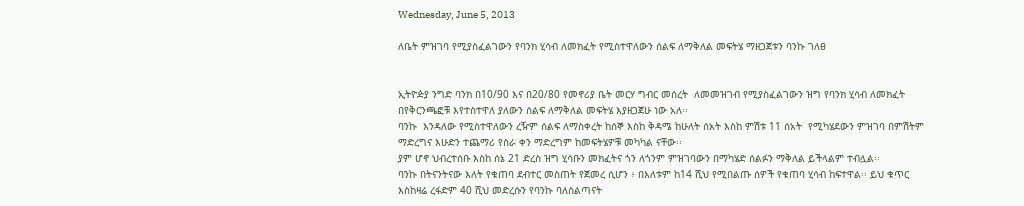Wednesday, June 5, 2013

ለቤት ምዝገባ የሚያስፈልገውን የባንክ ሂሳብ ለመክፈት የሚስተዋለውን ሰልፍ ለማቅለል መፍትሄ ማዘጋጀቱን ባንኩ ገለፀ


ኢትዮዽያ ንግድ ባንክ በ10/90 እና በ20/80 የመኖሪያ ቤት መርሃ ግብር መሰረት  ለመመዝገብ የሚያስፈልገውን ዝግ የባንክ ሂሳብ ለመክፈት በየቅርንጫፎቹ እየተስተዋለ ያለውን ሰልፍ ለማቅለል መፍትሄ እያዘጋጀሁ ነው አለ፡፡
ባንኩ  እንዳለው የሚስተዋለውን ረዥም ሰልፍ ለማስቀረት ከሰኞ እስከ ቅዳሜ ከሁለት ሰአት እስከ ምሽቱ 11 ሰአት  የሚካሄደውን ምዝገባ በምሽትም ማድረግና እሁድን ተጨማሪ የስራ ቀን ማድረግም ከመፍትሄዎቹ መካካል ናቸው፡፡
ያም ሆኖ ህብረተሰቡ እስከ ሰኔ 21 ድረስ ዝግ ሂሳቡን መክፈትና ጎን ለጎንም ምዝገባውን በማካሄድ ሰልፉን ማቅለል ይችላልም ተብሏል፡፡
ባንኩ በትናንትናው እለት የቁጠባ ደብተር መስጠት የጀመረ ሲሆን ፥ በእለቱም ከ14 ሺህ የሚበልጡ ሰዎች የቁጠባ ሂሳብ ከፍተዋል፡፡ ይህ ቁጥር እስከዛሬ ረፋድም 40 ሺህ መድረሱን የባንኩ ባለስልጣናት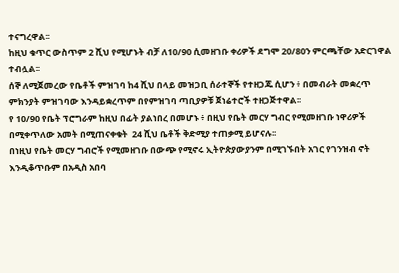ተናግረዋል፡፡
ከዚህ ቁጥር ውስጥም 2 ሺህ የሚሆኑት ብቻ ለ10/90 ሲመዘገቡ ቀሪዎች ደግሞ 20/80ን ምርጫቸው አድርገዋል ተብሏል፡፡
ሰኞ ለሚጀመረው የቤቶች ምዝገባ ከ4 ሺህ በላይ መዝጋቢ ሰራተኞች የተዘጋጁ ሲሆን ፥ በመብራት መቋረጥ ምክንያት ምዝገባው እንዳይቋረጥም በየምዝገባ ጣቢያዎቹ ጀነሬተሮች ተዘጋጅተዋል፡፡
የ 10/90 የቤት ፕሮግራም ከዚህ በፊት ያልነበረ በመሆኑ ፥ በዚህ የቤት መርሃ ግብር የሚመዘገቡ ነዋሪዎች በሚቀጥለው አመት በሚጠናቀቁት  24 ሺህ ቤቶች ቅድሚያ ተጠቃሚ ይሆናሉ፡፡
በነዚህ የቤት መርሃ ግብሮች የሚመዘገቡ በውጭ የሚኖሩ ኢትዮጵያውያንም በሚገኙበት አገር የገንዝብ ኖት እንዲቆጥቡም በአዲስ አበባ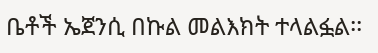ቤቶች ኤጀንሲ በኩል መልእክት ተላልፏል፡፡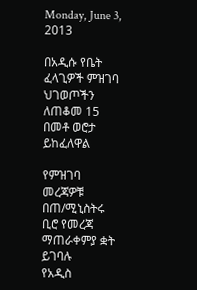Monday, June 3, 2013

በአዲሱ የቤት ፈላጊዎች ምዝገባ ህገወጦችን ለጠቆመ 15 በመቶ ወሮታ ይከፈለዋል

የምዝገባ መረጃዎቹ በጠ/ሚኒስትሩ ቢሮ የመረጃ ማጠራቀምያ ቋት ይገባሉ
የአዲስ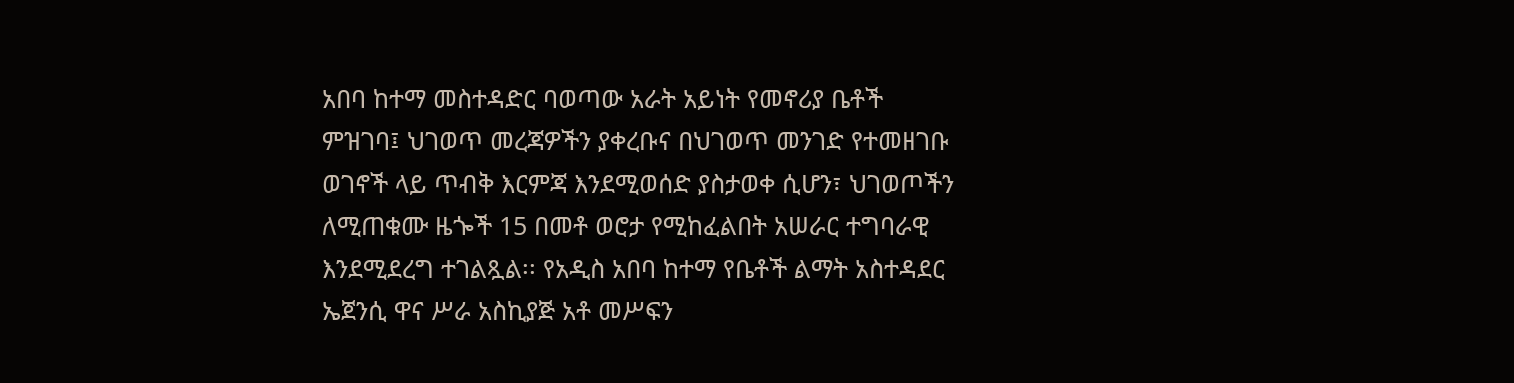አበባ ከተማ መስተዳድር ባወጣው አራት አይነት የመኖሪያ ቤቶች ምዝገባ፤ ህገወጥ መረጃዎችን ያቀረቡና በህገወጥ መንገድ የተመዘገቡ ወገኖች ላይ ጥብቅ እርምጃ እንደሚወሰድ ያስታወቀ ሲሆን፣ ህገወጦችን ለሚጠቁሙ ዜጐች 15 በመቶ ወሮታ የሚከፈልበት አሠራር ተግባራዊ እንደሚደረግ ተገልጿል፡፡ የአዲስ አበባ ከተማ የቤቶች ልማት አስተዳደር ኤጀንሲ ዋና ሥራ አስኪያጅ አቶ መሥፍን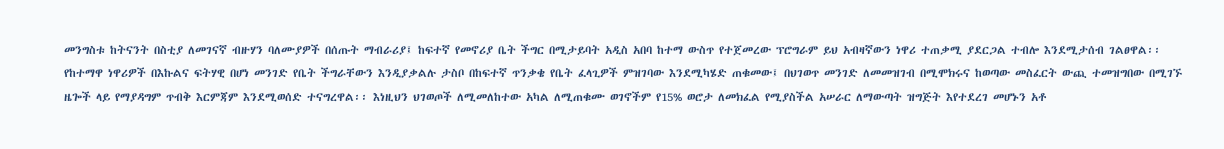መንግስቱ ከትናንት በስቲያ ለመገናኛ ብዙሃን ባለሙያዎች በሰጡት ማብራሪያ፤ ከፍተኛ የመኖሪያ ቤት ችግር በሚታይባት አዲስ አበባ ከተማ ውስጥ የተጀመረው ፕሮግራም ይህ አብዛኛውን ነዋሪ ተጠቃሚ ያደርጋል ተብሎ እንደሚታሰብ ገልፀዋል፡፡
የከተማዋ ነዋሪዎች በእኩልና ፍትሃዊ በሆነ መንገድ የቤት ችግራቸውን እንዲያቃልሉ ታስቦ በከፍተኛ ጥንቃቄ የቤት ፈላጊዎች ምዝገባው እንደሚካሄድ ጠቁመው፤ በህገወጥ መንገድ ለመመዝገብ በሚሞክሩና ከወጣው መስፈርት ውጪ ተመዝግበው በሚገኙ ዜጐች ላይ የማያዳግም ጥብቅ እርምጃም እንደሚወሰድ ተናግረዋል፡፡ እነዚህን ህገወጦች ለሚመለከተው አካል ለሚጠቁሙ ወገኖችም የ15% ወሮታ ለመክፈል የሚያስችል አሠራር ለማውጣት ዝግጅት እየተደረገ መሆኑን አቶ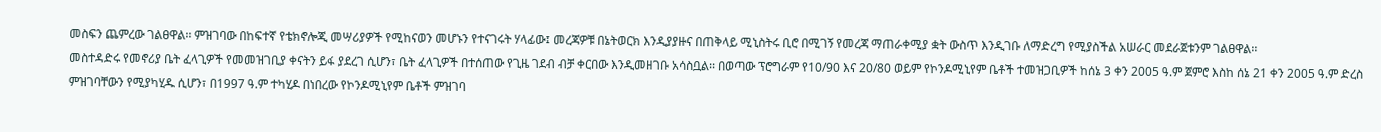መስፍን ጨምረው ገልፀዋል፡፡ ምዝገባው በከፍተኛ የቴክኖሎጂ መሣሪያዎች የሚከናወን መሆኑን የተናገሩት ሃላፊው፤ መረጃዎቹ በኔትወርክ እንዲያያዙና በጠቅላይ ሚኒስትሩ ቢሮ በሚገኝ የመረጃ ማጠራቀሚያ ቋት ውስጥ እንዲገቡ ለማድረግ የሚያስችል አሠራር መደራጀቱንም ገልፀዋል፡፡
መስተዳድሩ የመኖሪያ ቤት ፈላጊዎች የመመዝገቢያ ቀናትን ይፋ ያደረገ ሲሆን፣ ቤት ፈላጊዎች በተሰጠው የጊዜ ገደብ ብቻ ቀርበው እንዲመዘገቡ አሳስቧል፡፡ በወጣው ፕሮግራም የ10/90 እና 20/80 ወይም የኮንዶሚኒየም ቤቶች ተመዝጋቢዎች ከሰኔ 3 ቀን 2005 ዓ.ም ጀምሮ እስከ ሰኔ 21 ቀን 2005 ዓ.ም ድረስ ምዝገባቸውን የሚያካሂዱ ሲሆን፣ በ1997 ዓ.ም ተካሂዶ በነበረው የኮንዶሚኒየም ቤቶች ምዝገባ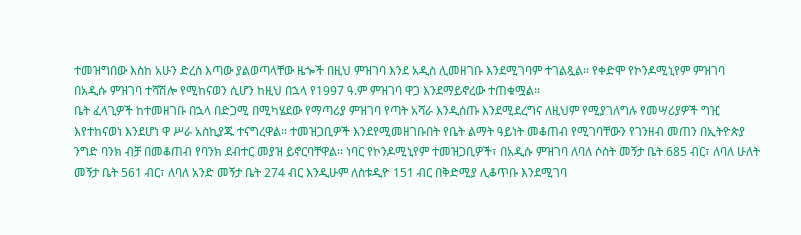ተመዝግበው እስከ አሁን ድረስ እጣው ያልወጣላቸው ዜጐች በዚህ ምዝገባ እንደ አዲስ ሊመዘገቡ እንደሚገባም ተገልጿል፡፡ የቀድሞ የኮንዶሚኒየም ምዝገባ በአዲሱ ምዝገባ ተሻሽሎ የሚከናወን ሲሆን ከዚህ በኋላ የ1997 ዓ.ም ምዝገባ ዋጋ እንደማይኖረው ተጠቁሟል፡፡
ቤት ፈላጊዎች ከተመዘገቡ በኋላ በድጋሚ በሚካሄደው የማጣሪያ ምዝገባ የጣት አሻራ እንዲሰጡ እንደሚደረግና ለዚህም የሚያገለግሉ የመሣሪያዎች ግዢ እየተከናወነ እንደሆነ ዋ ሥራ አስኪያጁ ተናግረዋል፡፡ ተመዝጋቢዎች እንደየሚመዘገቡበት የቤት ልማት ዓይነት መቆጠብ የሚገባቸውን የገንዘብ መጠን በኢትዮጵያ ንግድ ባንክ ብቻ በመቆጠብ የባንክ ደብተር መያዝ ይኖርባቸዋል፡፡ ነባር የኮንዶሚኒየም ተመዝጋቢዎች፣ በአዲሱ ምዝገባ ለባለ ሶስት መኝታ ቤት 685 ብር፣ ለባለ ሁለት መኝታ ቤት 561 ብር፣ ለባለ አንድ መኝታ ቤት 274 ብር እንዲሁም ለስቱዲዮ 151 ብር በቅድሚያ ሊቆጥቡ እንደሚገባ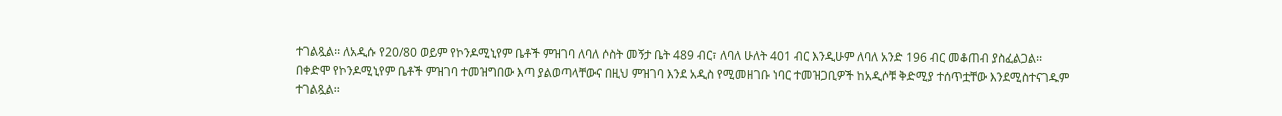ተገልጿል፡፡ ለአዲሱ የ20/80 ወይም የኮንዶሚኒየም ቤቶች ምዝገባ ለባለ ሶስት መኝታ ቤት 489 ብር፣ ለባለ ሁለት 401 ብር እንዲሁም ለባለ አንድ 196 ብር መቆጠብ ያስፈልጋል፡፡ በቀድሞ የኮንዶሚኒየም ቤቶች ምዝገባ ተመዝግበው እጣ ያልወጣላቸውና በዚህ ምዝገባ እንደ አዲስ የሚመዘገቡ ነባር ተመዝጋቢዎች ከአዲሶቹ ቅድሚያ ተሰጥቷቸው እንደሚስተናገዱም ተገልጿል፡፡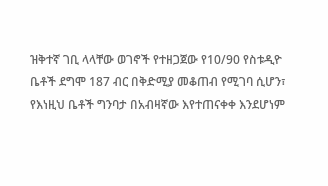ዝቅተኛ ገቢ ላላቸው ወገኖች የተዘጋጀው የ10/90 የስቱዲዮ ቤቶች ደግሞ 187 ብር በቅድሚያ መቆጠብ የሚገባ ሲሆን፣ የእነዚህ ቤቶች ግንባታ በአብዛኛው እየተጠናቀቀ እንደሆነም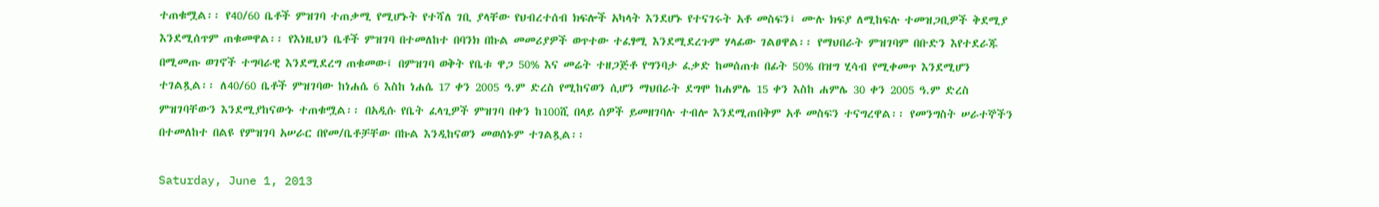ተጠቁሟል፡፡ የ40/60 ቤቶች ምዝገባ ተጠቃሚ የሚሆኑት የተሻለ ገቢ ያላቸው የህብረተሰብ ክፍሎች አካላት እንደሆኑ የተናገሩት አቶ መስፍን፤ ሙሉ ክፍያ ለሚከፍሉ ተመዝጋቢዎች ቅደሚያ እንደሚሰጥም ጠቁመዋል፡፡ የእነዚህን ቤቶች ምዝገባ በተመለከተ በባንክ በኩል መመሪያዎች ወጥተው ተፈፃሚ እንደሚደረጉም ሃላፊው ገልፀዋል፡፡ የማህበራት ምዝገባም በቡድን እየተደራጁ በሚመጡ ወገኖች ተግባራዊ እንደሚደረግ ጠቁመው፤ በምዝገባ ወቅት የቤቱ ዋጋ 50% እና መሬት ተዘጋጅቶ የግንባታ ፈቃድ ከመሰጠቱ በፊት 50% በዝግ ሂሳብ የሚቀመጥ እንደሚሆን ተገልጿል፡፡ ለ40/60 ቤቶች ምዝገባው ከነሐሴ 6 እስከ ነሐሴ 17 ቀን 2005 ዓ.ም ድረስ የሚከናወን ሲሆን ማህበራት ደግሞ ከሐምሌ 15 ቀን እስከ ሐምሌ 30 ቀን 2005 ዓ.ም ድረስ ምዝገባቸውን እንደሚያከናውኑ ተጠቁሟል፡፡ በአዲሱ የቤት ፈላጊዎች ምዝገባ በቀን ከ100ሺ በላይ ሰዎች ይመዘገባሉ ተብሎ እንደሚጠበቅም አቶ መስፍን ተናግረዋል፡፡ የመንግስት ሠራተኞችን በተመለከተ በልዩ የምዝገባ አሠራር በየመ/ቤቶቻቸው በኩል እንዲከናወን መወሰኑም ተገልጿል፡፡

Saturday, June 1, 2013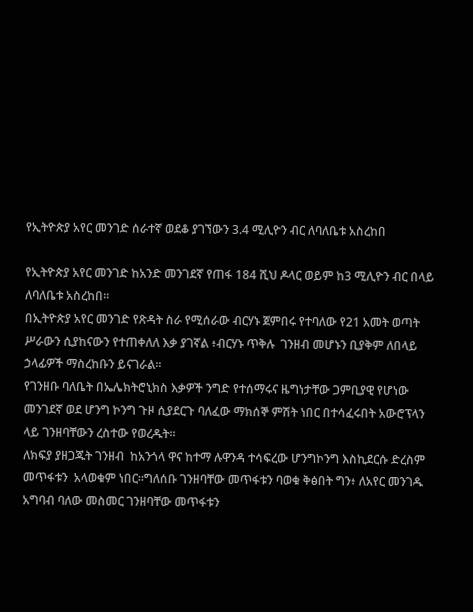የኢትዮጵያ አየር መንገድ ሰራተኛ ወደቆ ያገኘውን 3.4 ሚሊዮን ብር ለባለቤቱ አስረከበ

የኢትዮጵያ አየር መንገድ ከአንድ መንገደኛ የጠፋ 184 ሺህ ዶላር ወይም ከ3 ሚሊዮን ብር በላይ  ለባለቤቱ አስረከበ፡፡
በኢትዮጵያ አየር መንገድ የጽዳት ስራ የሚሰራው ብርሃኑ ጀምበሩ የተባለው የ21 አመት ወጣት ሥራውን ሲያከናውን የተጠቀለለ እቃ ያገኛል ፥ብርሃኑ ጥቅሉ  ገንዘብ መሆኑን ቢያቅም ለበላይ ኃላፊዎች ማስረከቡን ይናገራል፡፡
የገንዘቡ ባለቤት በኤሌክትሮኒክስ እቃዎች ንግድ የተሰማሩና ዜግነታቸው ጋምቢያዊ የሆነው መንገደኛ ወደ ሆንግ ኮንግ ጉዞ ሲያደርጉ ባለፈው ማክሰኞ ምሽት ነበር በተሳፈሩበት አውሮፕላን ላይ ገንዘባቸውን ረስተው የወረዱት፡፡
ለክፍያ ያዘጋጁት ገንዘብ  ከአንጎላ ዋና ከተማ ሉዋንዳ ተሳፍረው ሆንግኮንግ እስኪደርሱ ድረስም መጥፋቱን  አላወቁም ነበር፡፡ግለሰቡ ገንዘባቸው መጥፋቱን ባወቁ ቅፅበት ግን፥ ለአየር መንገዱ አግባብ ባለው መስመር ገንዘባቸው መጥፋቱን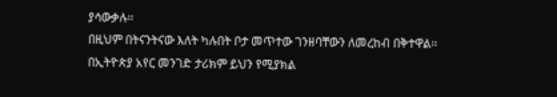ያሳውቃሉ፡፡
በዚህም በትናንትናው እለት ካሉበት ቦታ መጥተው ገንዘባቸውን ለመረከብ በቅተዋል፡፡በኢትዮጵያ አየር መንገድ ታሪክም ይህን የሚያክል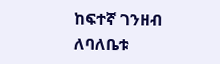ከፍተኛ ገንዘብ ለባለቤቱ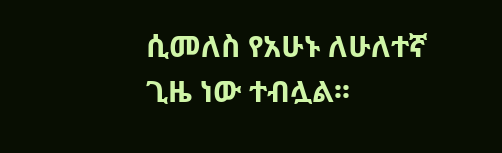ሲመለስ የአሁኑ ለሁለተኛ ጊዜ ነው ተብሏል፡፡